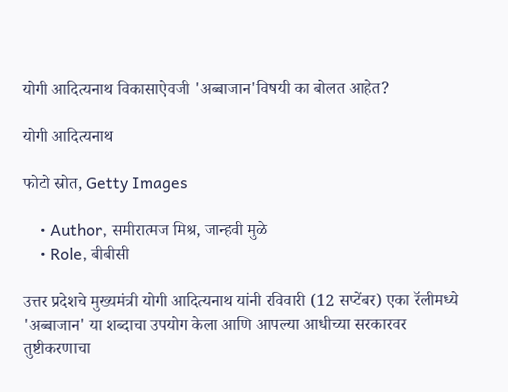योगी आदित्यनाथ विकासाऐवजी 'अब्बाजान'विषयी का बोलत आहेत?

योगी आदित्यनाथ

फोटो स्रोत, Getty Images

    • Author, समीरात्मज मिश्र, जान्हवी मुळे
    • Role, बीबीसी

उत्तर प्रदेशचे मुख्यमंत्री योगी आदित्यनाथ यांनी रविवारी (12 सप्टेंबर) एका रॅलीमध्ये 'अब्बाजान' या शब्दाचा उपयोग केला आणि आपल्या आधीच्या सरकारवर तुष्टीकरणाचा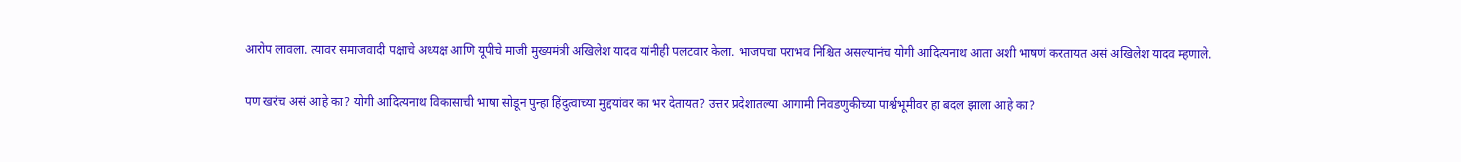आरोप लावला. त्यावर समाजवादी पक्षाचे अध्यक्ष आणि यूपीचे माजी मुख्यमंत्री अखिलेश यादव यांनीही पलटवार केला. भाजपचा पराभव निश्चित असल्यानंच योगी आदित्यनाथ आता अशी भाषणं करतायत असं अखिलेश यादव म्हणाले.

पण खरंच असं आहे का? योगी आदित्यनाथ विकासाची भाषा सोडून पुन्हा हिंदुत्वाच्या मुद्दयांवर का भर देतायत? उत्तर प्रदेशातल्या आगामी निवडणुकीच्या पार्श्वभूमीवर हा बदल झाला आहे का?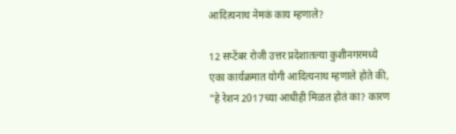आदित्यनाथ नेमकं काय म्हणाले?

12 सप्टेंबर रोजी उत्तर प्रदेशातल्या कुशीनगरमध्ये एका कार्यक्रमात योगी आदित्यनाथ म्हणाले होते की, "हे रेशन 2017च्या आधीही मिळत होतं का? कारण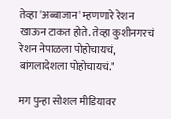तेव्हा 'अब्बाजान' म्हणणारे रेशन खाऊन टाकत होते. तेव्हा कुशीनगरचं रेशन नेपाळला पोहोचायचं, बांगलादेशला पोहोचायचं."

मग पुन्हा सोशल मीडियावर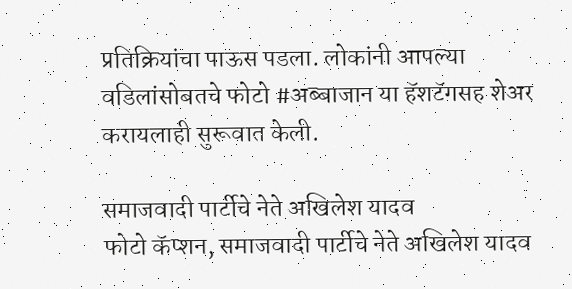प्रतिक्रियांचा पाऊस पडला. लोकांनी आपल्या वडिलांसोबतचे फोटो #अब्बाजान या हॅशटॅगसह शेअर करायलाही सुरूवात केली.

समाजवादी पार्टीचे नेते अखिलेश यादव
फोटो कॅप्शन, समाजवादी पार्टीचे नेते अखिलेश यादव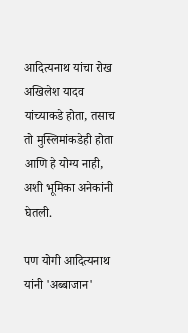आदित्यनाथ यांचा रोख अखिलेश यादव यांच्याकडे होता, तसाच तो मुस्लिमांकडेही होता आणि हे योग्य नाही, अशी भूमिका अनेकांनी घेतली.

पण योगी आदित्यनाथ यांनी 'अब्बाजान'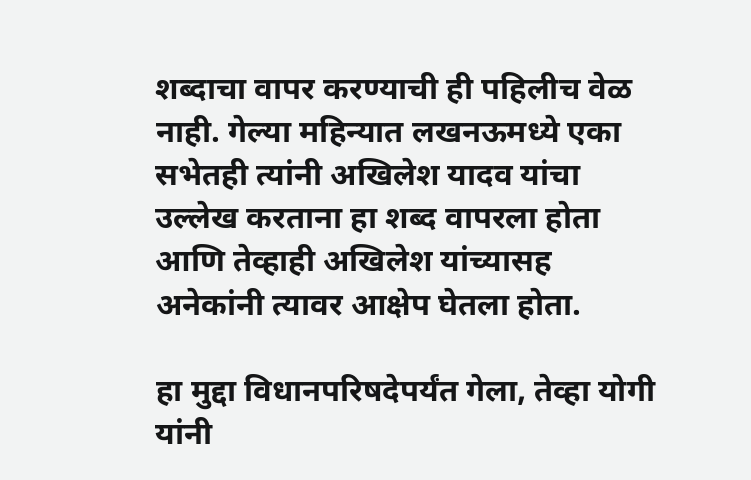शब्दाचा वापर करण्याची ही पहिलीच वेळ नाही. गेल्या महिन्यात लखनऊमध्ये एका सभेतही त्यांनी अखिलेश यादव यांचा उल्लेख करताना हा शब्द वापरला होता आणि तेव्हाही अखिलेश यांच्यासह अनेकांनी त्यावर आक्षेप घेतला होता.

हा मुद्दा विधानपरिषदेपर्यंत गेला, तेव्हा योगी यांनी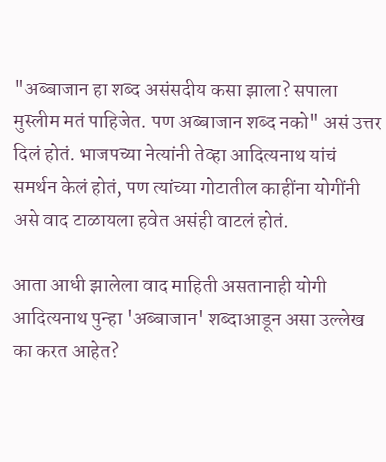"अब्बाजान हा शब्द असंसदीय कसा झाला? सपाला मुस्लीम मतं पाहिजेत. पण अब्बाजान शब्द नको" असं उत्तर दिलं होतं. भाजपच्या नेत्यांनी तेव्हा आदित्यनाथ यांचं समर्थन केलं होतं, पण त्यांच्या गोटातील काहींना योगींनी असे वाद टाळायला हवेत असंही वाटलं होतं.

आता आधी झालेला वाद माहिती असतानाही योगी आदित्यनाथ पुन्हा 'अब्बाजान' शब्दाआडून असा उल्लेख का करत आहेत?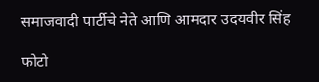समाजवादी पार्टीचे नेते आणि आमदार उदयवीर सिंह

फोटो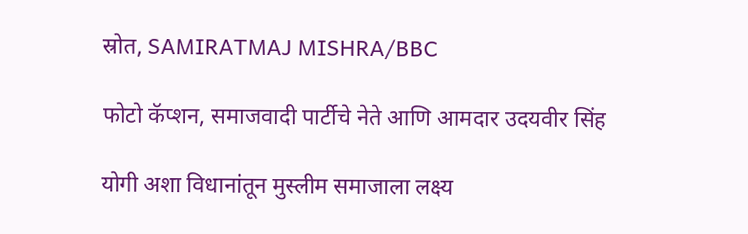स्रोत, SAMIRATMAJ MISHRA/BBC

फोटो कॅप्शन, समाजवादी पार्टीचे नेते आणि आमदार उदयवीर सिंह

योगी अशा विधानांतून मुस्लीम समाजाला लक्ष्य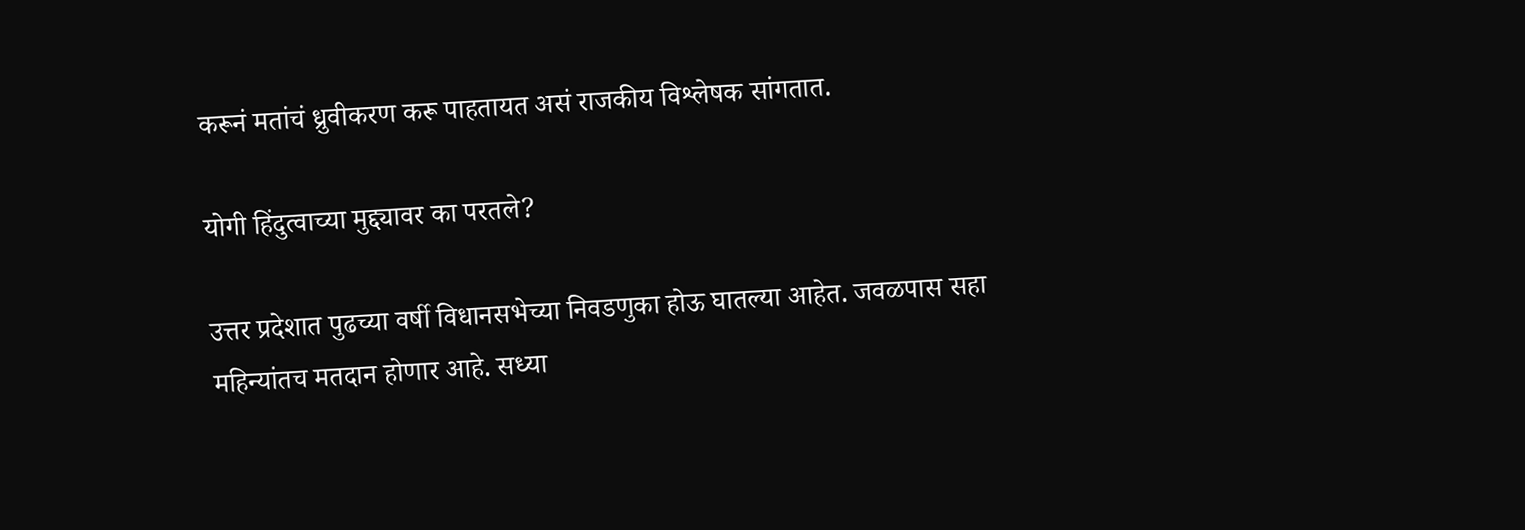करूनं मतांचं ध्रुवीकरण करू पाहतायत असं राजकीय विश्लेषक सांगतात.

योगी हिंदुत्वाच्या मुद्द्यावर का परतले?

उत्तर प्रदेशात पुढच्या वर्षी विधानसभेच्या निवडणुका होऊ घातल्या आहेत. जवळपास सहा महिन्यांतच मतदान होणार आहे. सध्या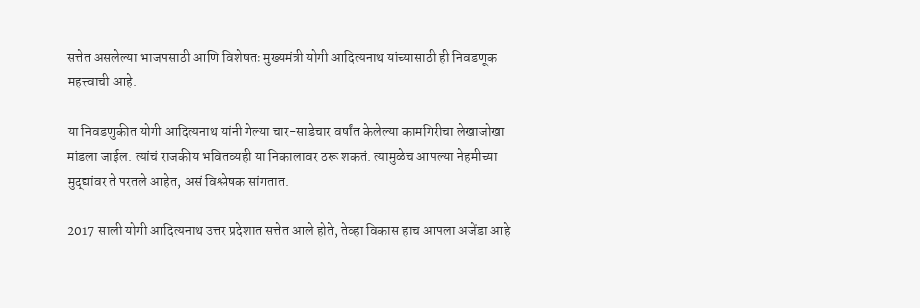सत्तेत असलेल्या भाजपसाठी आणि विशेषतः मुख्यमंत्री योगी आदित्यनाथ यांच्यासाठी ही निवडणूक महत्त्वाची आहे.

या निवडणुकीत योगी आदित्यनाथ यांनी गेल्या चार-साडेचार वर्षांत केलेल्या कामगिरीचा लेखाजोखा मांडला जाईल. त्यांचं राजकीय भवितव्यही या निकालावर ठरू शकतं. त्यामुळेच आपल्या नेहमीच्या मुद्द्यांवर ते परतले आहेत, असं विश्लेषक सांगतात.

2017 साली योगी आदित्यनाथ उत्तर प्रदेशात सत्तेत आले होते, तेव्हा विकास हाच आपला अजेंडा आहे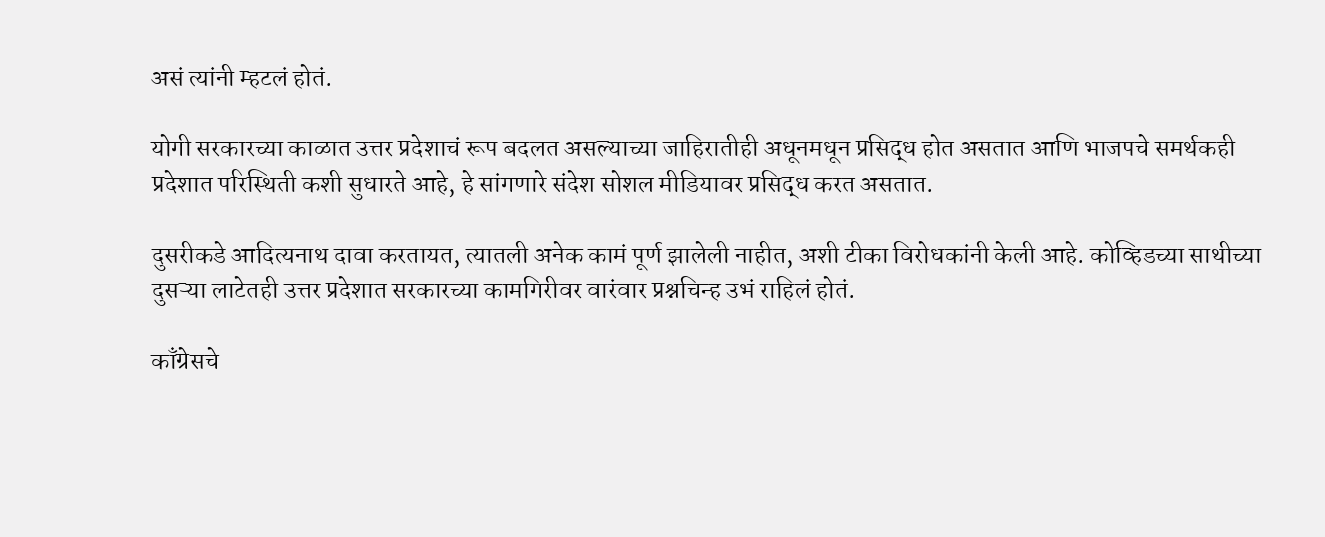असं त्यांनी म्हटलं होतं.

योगी सरकारच्या काळात उत्तर प्रदेशाचं रूप बदलत असल्याच्या जाहिरातीही अधूनमधून प्रसिद्ध होत असतात आणि भाजपचे समर्थकही प्रदेशात परिस्थिती कशी सुधारते आहे, हे सांगणारे संदेश सोशल मीडियावर प्रसिद्ध करत असतात.

दुसरीकडे आदित्यनाथ दावा करतायत, त्यातली अनेक कामं पूर्ण झालेली नाहीत, अशी टीका विरोधकांनी केली आहे. कोव्हिडच्या साथीच्या दुसऱ्या लाटेतही उत्तर प्रदेशात सरकारच्या कामगिरीवर वारंवार प्रश्नचिन्ह उभं राहिलं होतं.

काँग्रेसचे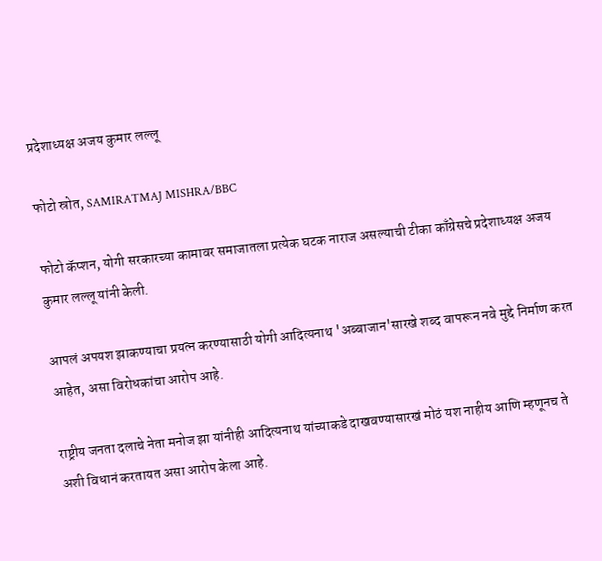प्रदेशाध्यक्ष अजय कुमार लल्लू

फोटो स्रोत, SAMIRATMAJ MISHRA/BBC

फोटो कॅप्शन, योगी सरकारच्या कामावर समाजातला प्रत्येक घटक नाराज असल्याची टीका काँग्रेसचे प्रदेशाध्यक्ष अजय कुमार लल्लू यांनी केली.

आपलं अपयश झाकण्याचा प्रयत्न करण्यासाठी योगी आदित्यनाथ 'अब्बाजान'सारखे शब्द वापरून नवे मुद्दे निर्माण करत आहेत, असा विरोधकांचा आरोप आहे.

राष्ट्रीय जनता दलाचे नेता मनोज झा यांनीही आदित्यनाथ यांच्याकडे दाखवण्यासारखं मोठं यश नाहीय आणि म्हणूनच ते अशी विधानं करतायत असा आरोप केला आहे.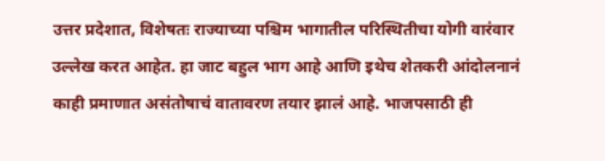उत्तर प्रदेशात, विशेषतः राज्याच्या पश्चिम भागातील परिस्थितीचा योगी वारंवार उल्लेख करत आहेत. हा जाट बहुल भाग आहे आणि इथेच शेतकरी आंदोलनानं काही प्रमाणात असंतोषाचं वातावरण तयार झालं आहे. भाजपसाठी ही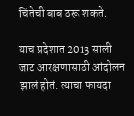चिंतेची बाब ठरू शकते.

याच प्रदेशात 2013 साली जाट आरक्षणासाठी आंदोलन झालं होतं. त्याचा फायदा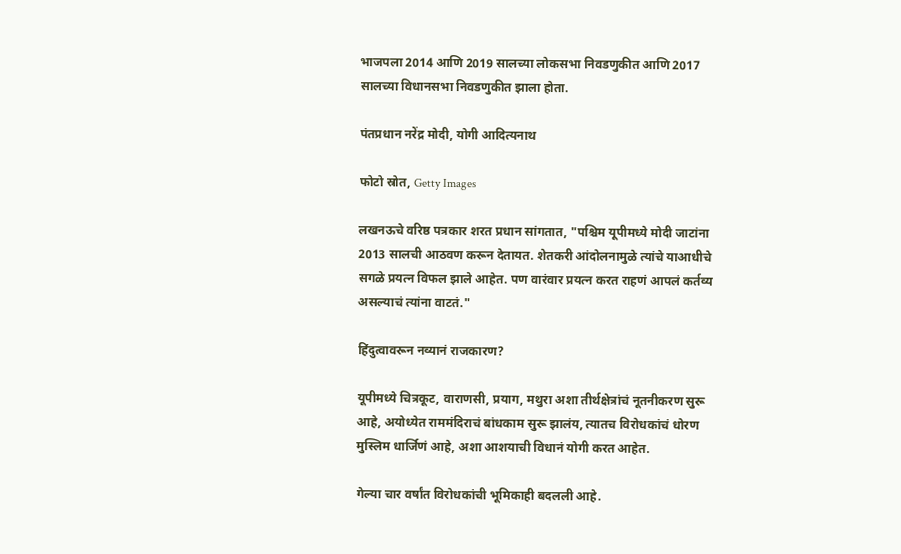भाजपला 2014 आणि 2019 सालच्या लोकसभा निवडणुकीत आणि 2017 सालच्या विधानसभा निवडणुकीत झाला होता.

पंतप्रधान नरेंद्र मोदी, योगी आदित्यनाथ

फोटो स्रोत, Getty Images

लखनऊचे वरिष्ठ पत्रकार शरत प्रधान सांगतात, "पश्चिम यूपीमध्ये मोदी जाटांना 2013 सालची आठवण करून देतायत. शेतकरी आंदोलनामुळे त्यांचे याआधीचे सगळे प्रयत्न विफल झाले आहेत. पण वारंवार प्रयत्न करत राहणं आपलं कर्तव्य असल्याचं त्यांना वाटतं."

हिंदुत्वावरून नव्यानं राजकारण?

यूपीमध्ये चित्रकूट, वाराणसी, प्रयाग, मथुरा अशा तीर्थक्षेत्रांचं नूतनीकरण सुरू आहे, अयोध्येत राममंदिराचं बांधकाम सुरू झालंय, त्यातच विरोधकांचं धोरण मुस्लिम धार्जिणं आहे, अशा आशयाची विधानं योगी करत आहेत.

गेल्या चार वर्षांत विरोधकांची भूमिकाही बदलली आहे.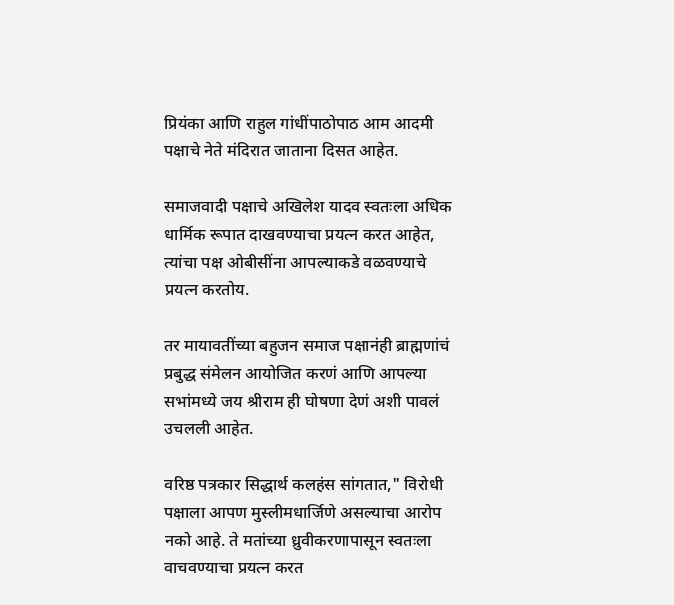प्रियंका आणि राहुल गांधींपाठोपाठ आम आदमी पक्षाचे नेते मंदिरात जाताना दिसत आहेत.

समाजवादी पक्षाचे अखिलेश यादव स्वतःला अधिक धार्मिक रूपात दाखवण्याचा प्रयत्न करत आहेत, त्यांचा पक्ष ओबीसींना आपल्याकडे वळवण्याचे प्रयत्न करतोय.

तर मायावतींच्या बहुजन समाज पक्षानंही ब्राह्मणांचं प्रबुद्ध संमेलन आयोजित करणं आणि आपल्या सभांमध्ये जय श्रीराम ही घोषणा देणं अशी पावलं उचलली आहेत.

वरिष्ठ पत्रकार सिद्धार्थ कलहंस सांगतात," विरोधी पक्षाला आपण मुस्लीमधार्जिणे असल्याचा आरोप नको आहे. ते मतांच्या ध्रुवीकरणापासून स्वतःला वाचवण्याचा प्रयत्न करत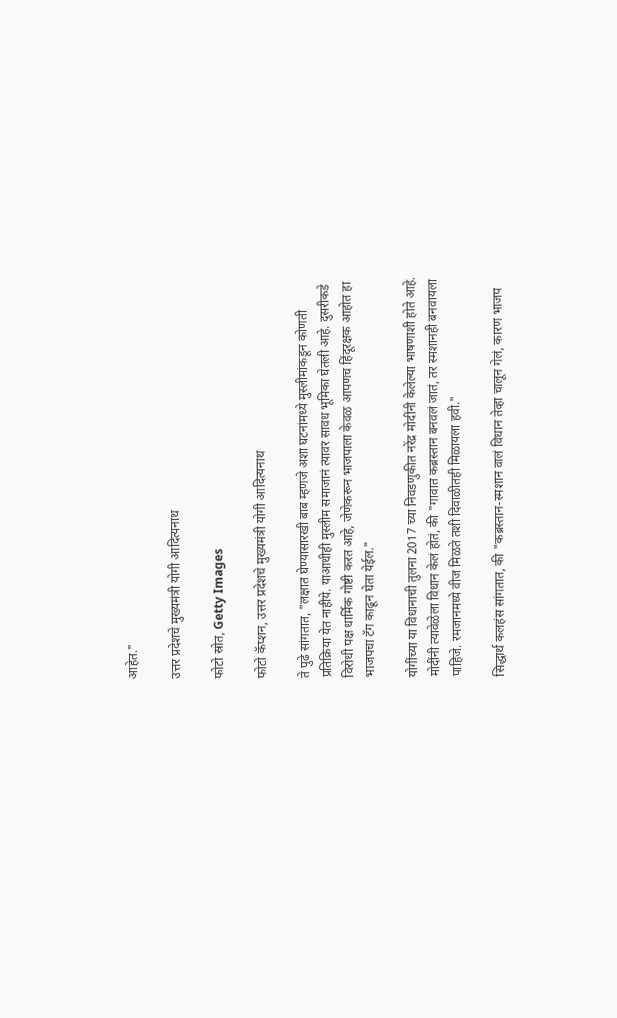आहेत."

उत्तर प्रदेशचे मुख्यमंत्री योगी आदित्यनाथ

फोटो स्रोत, Getty Images

फोटो कॅप्शन, उत्तर प्रदेशचे मुख्यमंत्री योगी आदित्यनाथ

ते पुढे सांगतात, "लक्षात घेण्यासारखी बाब म्हणजे अशा घटनांमध्ये मुस्लीमांकडून कोणती प्रतिक्रिया येत नाहीये. याआधीही मुस्लीम समाजानं त्यावर सावध भूमिका घेतली आहे. दुसरीकडे विरोधी पक्ष धार्मिक गोष्टी करत आहे, जेणेकरून भाजपाला केवळ आपणच हिंदूरक्षक आहोत हा भाजपचा टॅग काढून घेता येईल."

योगींच्या या विधानाची तुलना 2017 च्या निवडणुकीत नरेंद्र मोदींनी केलेल्या भाषणाशी होते आहे. मोदींनी त्यावेळेला विधान केलं होतं, की "गावात कब्रस्तान बनवलं जातं, तर स्मशानही बनवायला पाहिजे. रमजानमध्ये वीज मिळते तशी दिवाळीतही मिळायला हवी."

सिद्धार्थ कलहंस सांगतात, की "कब्रस्तान-स्मशान वालं विधान तेव्हा चालून गेलं, कारण भाजप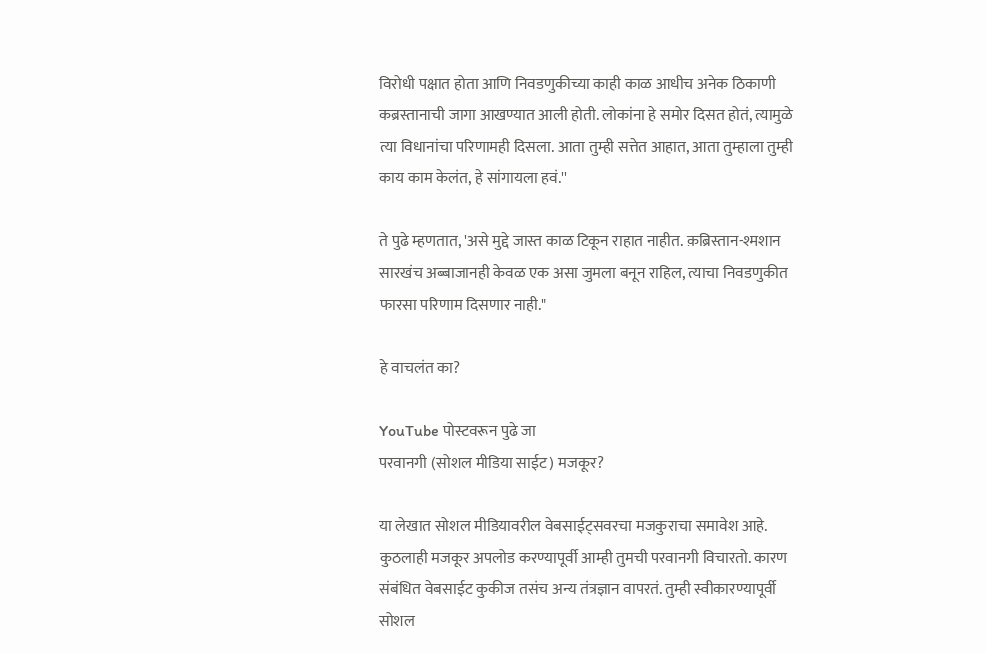विरोधी पक्षात होता आणि निवडणुकीच्या काही काळ आधीच अनेक ठिकाणी कब्रस्तानाची जागा आखण्यात आली होती. लोकांना हे समोर दिसत होतं, त्यामुळे त्या विधानांचा परिणामही दिसला. आता तुम्ही सत्तेत आहात, आता तुम्हाला तुम्ही काय काम केलंत, हे सांगायला हवं.''

ते पुढे म्हणतात, 'असे मुद्दे जास्त काळ टिकून राहात नाहीत. क़ब्रिस्तान-श्मशान सारखंच अब्बाजानही केवळ एक असा जुमला बनून राहिल, त्याचा निवडणुकीत फारसा परिणाम दिसणार नाही."

हे वाचलंत का?

YouTube पोस्टवरून पुढे जा
परवानगी (सोशल मीडिया साईट) मजकूर?

या लेखात सोशल मीडियावरील वेबसाईट्सवरचा मजकुराचा समावेश आहे. कुठलाही मजकूर अपलोड करण्यापूर्वी आम्ही तुमची परवानगी विचारतो. कारण संबंधित वेबसाईट कुकीज तसंच अन्य तंत्रज्ञान वापरतं. तुम्ही स्वीकारण्यापूर्वी सोशल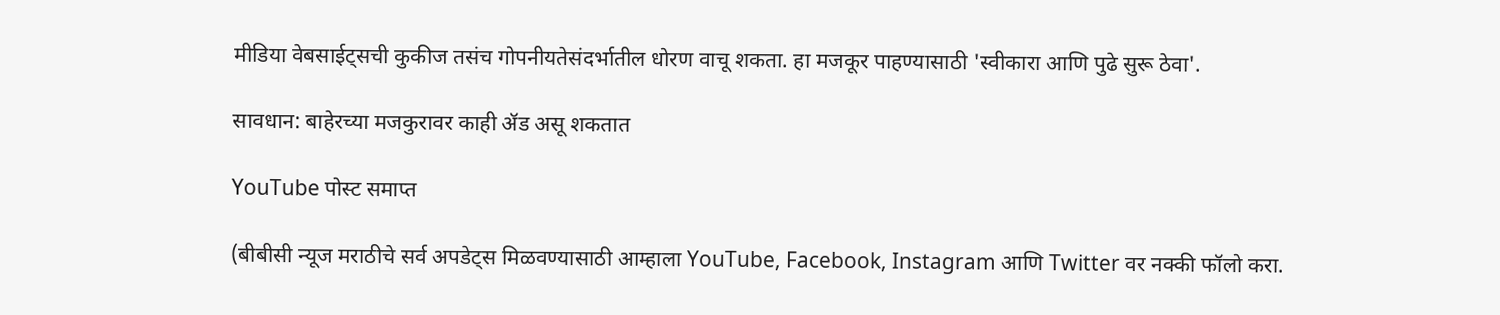मीडिया वेबसाईट्सची कुकीज तसंच गोपनीयतेसंदर्भातील धोरण वाचू शकता. हा मजकूर पाहण्यासाठी 'स्वीकारा आणि पुढे सुरू ठेवा'.

सावधान: बाहेरच्या मजकुरावर काही ॲड असू शकतात

YouTube पोस्ट समाप्त

(बीबीसी न्यूज मराठीचे सर्व अपडेट्स मिळवण्यासाठी आम्हाला YouTube, Facebook, Instagram आणि Twitter वर नक्की फॉलो करा.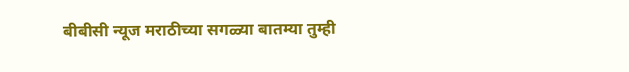बीबीसी न्यूज मराठीच्या सगळ्या बातम्या तुम्ही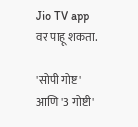Jio TV app वर पाहू शकता.

'सोपी गोष्ट' आणि '3 गोष्टी'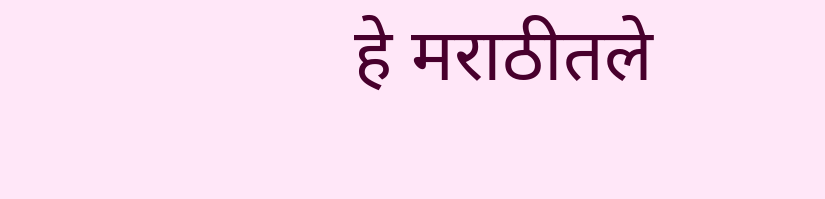हे मराठीतले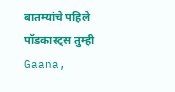बातम्यांचे पहिले पॉडकास्ट्स तुम्ही Gaana,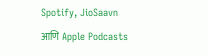Spotify, JioSaavn आणि Apple Podcasts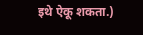इथे ऐकू शकता.)